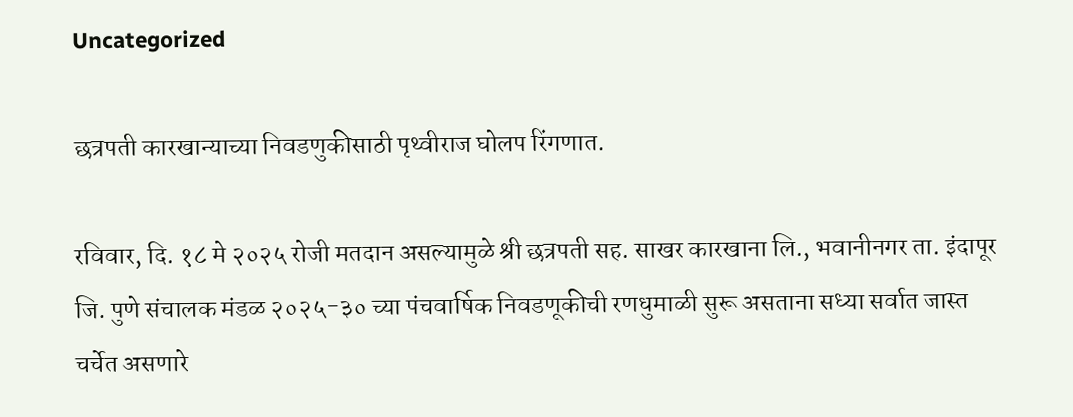Uncategorized

छत्रपती कारखान्याच्या निवडणुकीसाठी पृथ्वीराज घोलप रिंगणात.

रविवार, दि. १८ मे २०२५ रोजी मतदान असल्यामुळे श्री छत्रपती सह. साखर कारखाना लि., भवानीनगर ता. इंदापूर जि. पुणे संचालक मंडळ २०२५-३० च्या पंचवार्षिक निवडणूकीची रणधुमाळी सुरू असताना सध्या सर्वात जास्त चर्चेत असणारे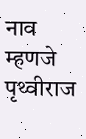नाव म्हणजे पृथ्वीराज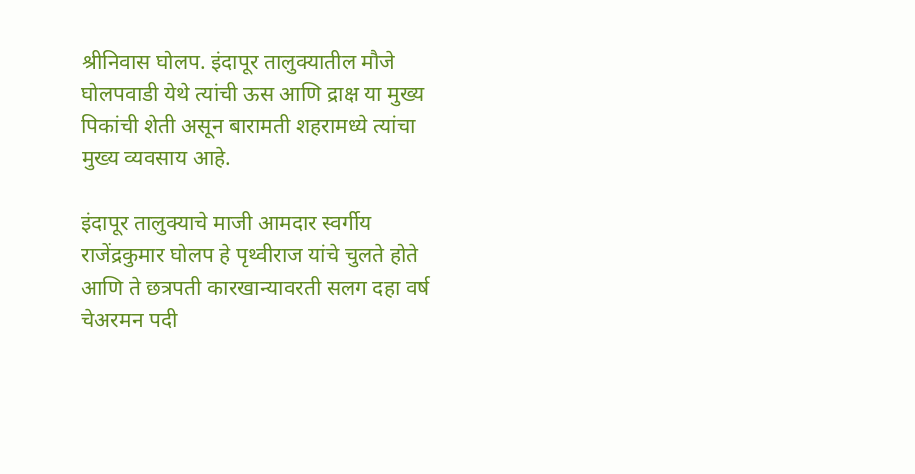श्रीनिवास घोलप. इंदापूर तालुक्यातील मौजे घोलपवाडी येथे त्यांची ऊस आणि द्राक्ष या मुख्य पिकांची शेती असून बारामती शहरामध्ये त्यांचा मुख्य व्यवसाय आहे.

इंदापूर तालुक्याचे माजी आमदार स्वर्गीय राजेंद्रकुमार घोलप हे पृथ्वीराज यांचे चुलते होते आणि ते छत्रपती कारखान्यावरती सलग दहा वर्ष चेअरमन पदी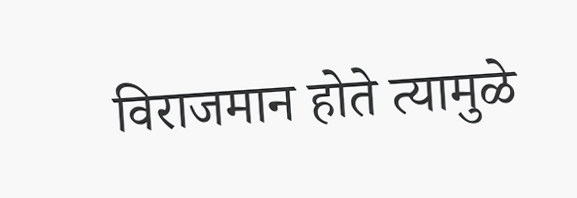विराजमान होते त्यामुळे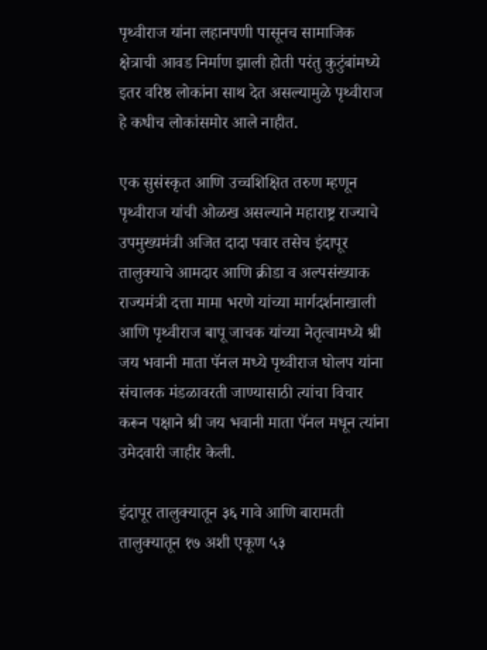पृथ्वीराज यांना लहानपणी पासूनच सामाजिक क्षेत्राची आवड निर्माण झाली होती परंतु कुटुंबांमध्ये इतर वरिष्ठ लोकांना साथ देत असल्यामुळे पृथ्वीराज हे कधीच लोकांसमोर आले नाहीत.

एक सुसंस्कृत आणि उच्चशिक्षित तरुण म्हणून पृथ्वीराज यांची ओळख असल्याने महाराष्ट्र राज्याचे उपमुख्यमंत्री अजित दादा पवार तसेच इंदापूर तालुक्याचे आमदार आणि क्रीडा व अल्पसंख्याक राज्यमंत्री दत्ता मामा भरणे यांच्या मार्गदर्शनाखाली आणि पृथ्वीराज बापू जाचक यांच्या नेतृत्वामध्ये श्री जय भवानी माता पॅनल मध्ये पृथ्वीराज घोलप यांना संचालक मंडळावरती जाण्यासाठी त्यांचा विचार करून पक्षाने श्री जय भवानी माता पॅनल मधून त्यांना उमेदवारी जाहीर केली.

इंदापूर तालुक्यातून ३६ गावे आणि बारामती तालुक्यातून १७ अशी एकूण ५३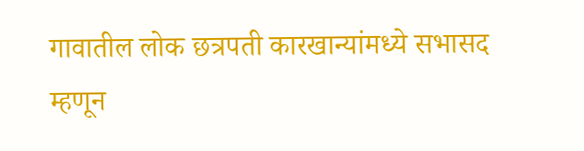गावातील लोक छत्रपती कारखान्यांमध्ये सभासद म्हणून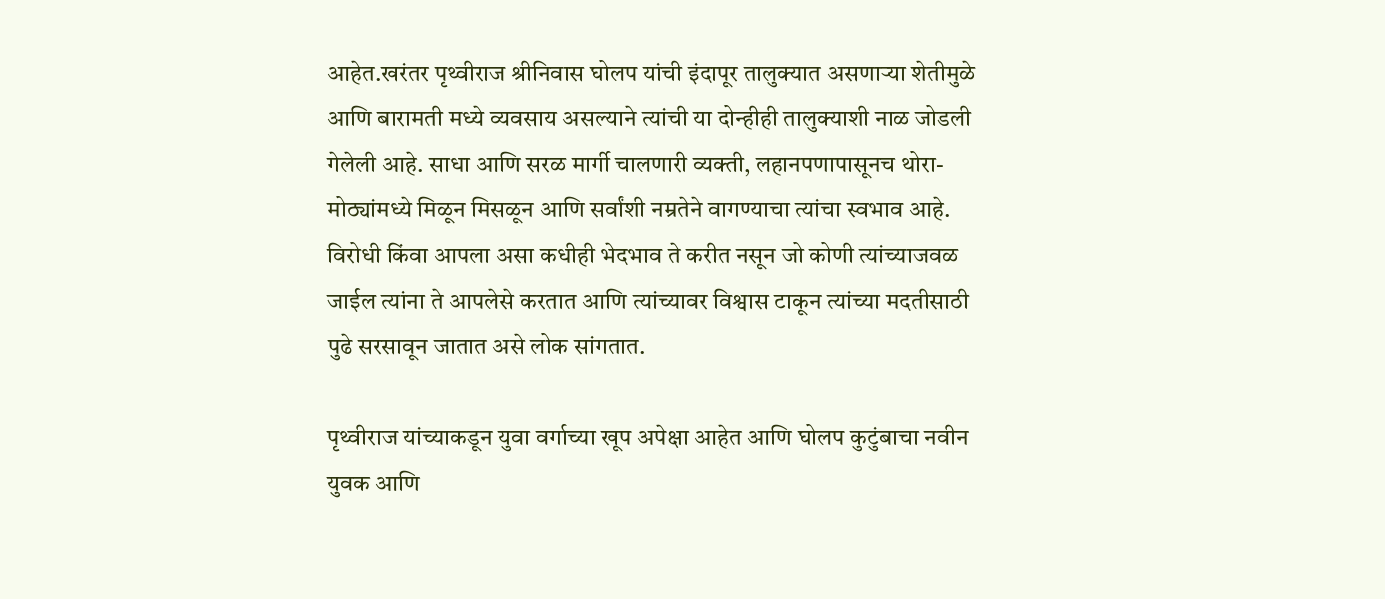आहेत.खरंतर पृथ्वीराज श्रीनिवास घोलप यांची इंदापूर तालुक्यात असणाऱ्या शेतीमुळे आणि बारामती मध्ये व्यवसाय असल्याने त्यांची या दोन्हीही तालुक्याशी नाळ जोडली गेलेली आहे. साधा आणि सरळ मार्गी चालणारी व्यक्ती, लहानपणापासूनच थोरा-मोठ्यांमध्ये मिळून मिसळून आणि सर्वांशी नम्रतेने वागण्याचा त्यांचा स्वभाव आहे. विरोधी किंवा आपला असा कधीही भेदभाव ते करीत नसून जो कोणी त्यांच्याजवळ जाईल त्यांना ते आपलेसे करतात आणि त्यांच्यावर विश्वास टाकून त्यांच्या मदतीसाठी पुढे सरसावून जातात असे लोक सांगतात.

पृथ्वीराज यांच्याकडून युवा वर्गाच्या खूप अपेक्षा आहेत आणि घोलप कुटुंबाचा नवीन युवक आणि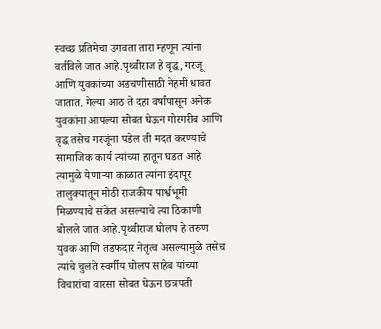स्वच्छ प्रतिमेचा उगवता तारा म्हणून त्यांना वर्तविले जात आहे.पृथ्वीराज हे वृद्ध, गरजू आणि युवकांच्या अडचणीसाठी नेहमी धावत जातात. गेल्या आठ ते दहा वर्षांपासून अनेक युवकांना आपल्या सोबत घेऊन गोरगरीब आणि वृद्ध तसेच गरजूंना पडेल ती मदत करण्याचे सामाजिक कार्य त्यांच्या हातून घडत आहे त्यामुळे येणाऱ्या काळात त्यांना इंदापूर तालुक्यातून मोठी राजकीय पार्श्वभूमी मिळण्याचे संकेत असल्याचे त्या ठिकाणी बोलले जात आहे.पृथ्वीराज घोलप हे तरुण युवक आणि तडफदार नेतृत्व असल्यामुळे तसेच त्यांचे चुलते स्वर्गीय घोलप साहेब यांच्या विचारांचा वारसा सोबत घेऊन छत्रपती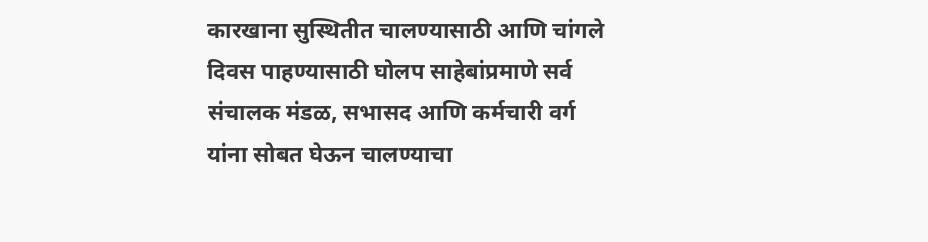कारखाना सुस्थितीत चालण्यासाठी आणि चांगले दिवस पाहण्यासाठी घोलप साहेबांप्रमाणे सर्व संचालक मंडळ, सभासद आणि कर्मचारी वर्ग यांना सोबत घेऊन चालण्याचा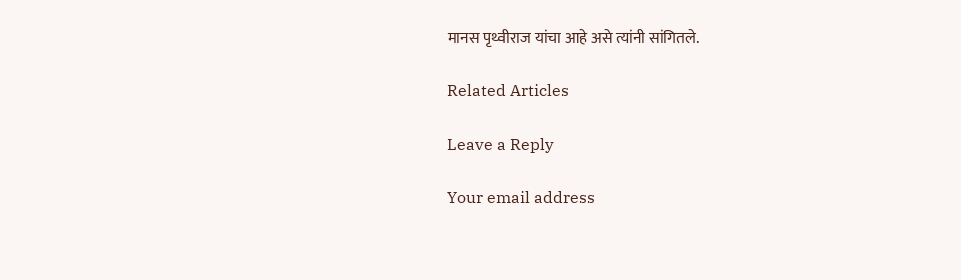मानस पृथ्वीराज यांचा आहे असे त्यांनी सांगितले.

Related Articles

Leave a Reply

Your email address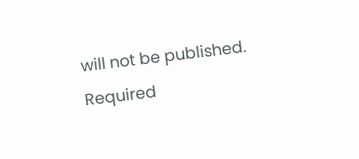will not be published. Required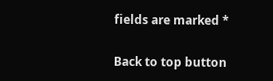fields are marked *

Back to top button